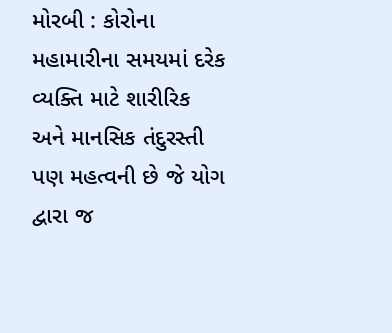મોરબી : કોરોના મહામારીના સમયમાં દરેક વ્યક્તિ માટે શારીરિક અને માનસિક તંદુરસ્તી પણ મહત્વની છે જે યોગ દ્વારા જ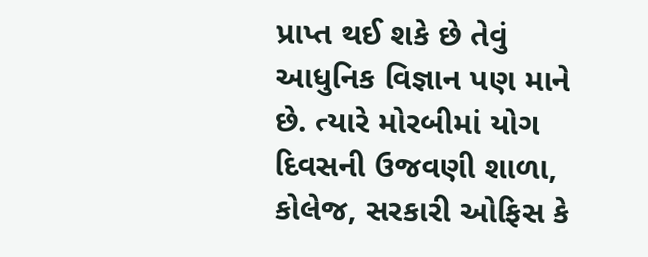પ્રાપ્ત થઈ શકે છે તેવું આધુનિક વિજ્ઞાન પણ માને છે. ત્યારે મોરબીમાં યોગ દિવસની ઉજવણી શાળા, કોલેજ, સરકારી ઓફિસ કે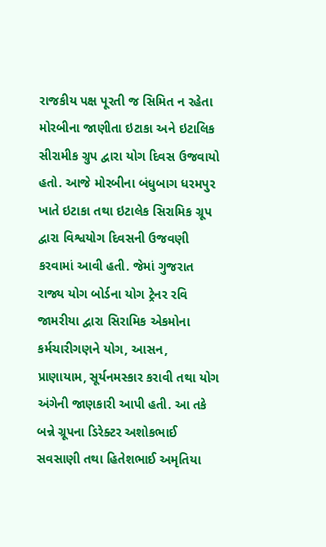રાજકીય પક્ષ પૂરતી જ સિમિત ન રહેતા મોરબીના જાણીતા ઇટાકા અને ઇટાલિક સીરામીક ગ્રુપ દ્વારા યોગ દિવસ ઉજવાયો હતો. આજે મોરબીના બંધુબાગ ધરમપુર ખાતે ઇટાકા તથા ઇટાલેક સિરામિક ગ્રૂપ દ્વારા વિશ્વયોગ દિવસની ઉજવણી કરવામાં આવી હતી. જેમાં ગુજરાત રાજ્ય યોગ બોર્ડના યોગ ટ્રેનર રવિ જામરીયા દ્વારા સિરામિક એકમોના કર્મચારીગણને યોગ, આસન, પ્રાણાયામ, સૂર્યનમસ્કાર કરાવી તથા યોગ અંગેની જાણકારી આપી હતી. આ તકે બન્ને ગ્રૂપના ડિરેક્ટર અશોકભાઈ સવસાણી તથા હિતેશભાઈ અમૃતિયા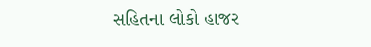સહિતના લોકો હાજર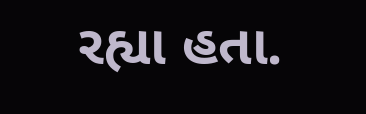રહ્યા હતા.